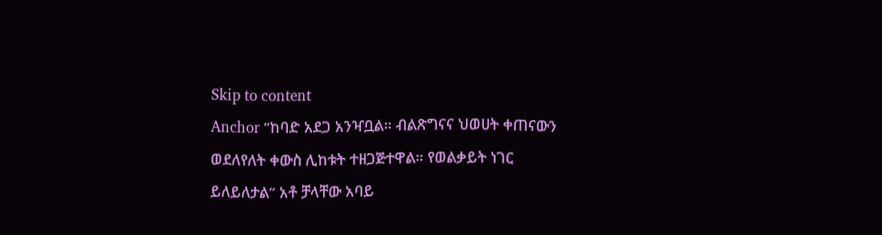Skip to content
Anchor ”ከባድ አደጋ አንዣቧል። ብልጽግናና ህወሀት ቀጠናውን ወደለየለት ቀውስ ሊከቱት ተዘጋጅተዋል። የወልቃይት ነገር ይለይለታል” አቶ ቻላቸው አባይ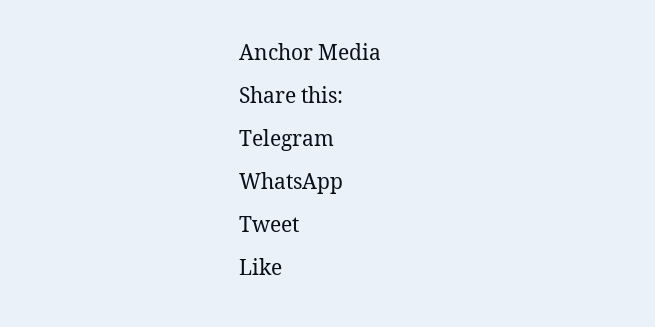Anchor Media
Share this:
Telegram
WhatsApp
Tweet
Like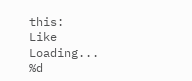this:
Like
Loading...
%d